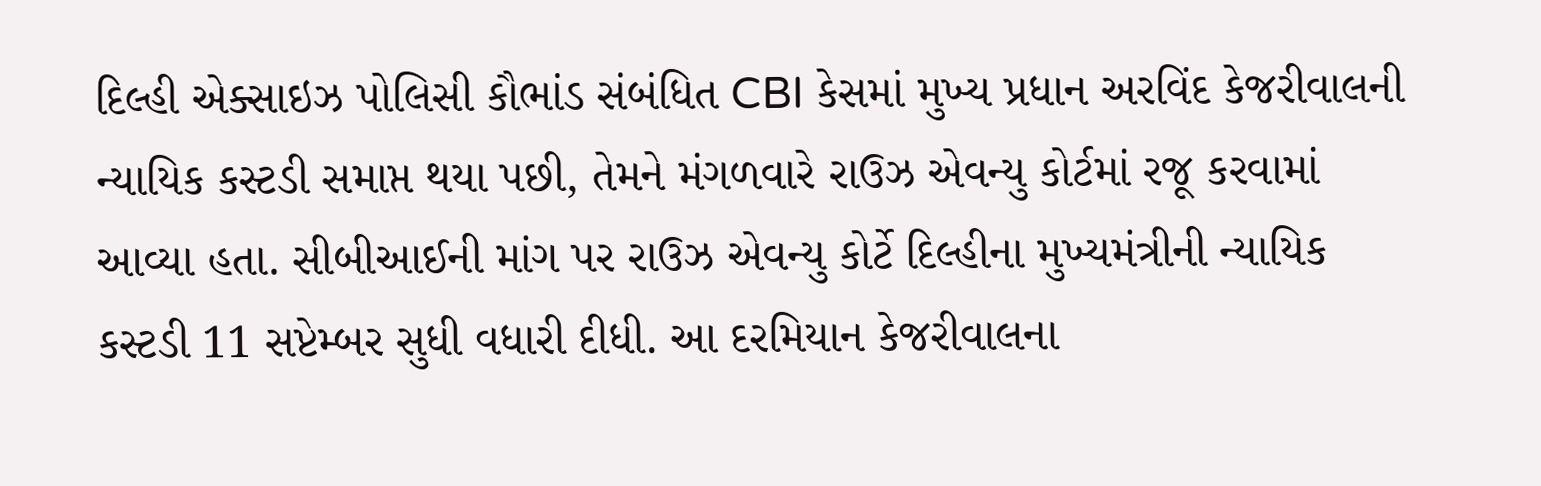દિલ્હી એક્સાઇઝ પોલિસી કૌભાંડ સંબંધિત CBI કેસમાં મુખ્ય પ્રધાન અરવિંદ કેજરીવાલની ન્યાયિક કસ્ટડી સમાપ્ત થયા પછી, તેમને મંગળવારે રાઉઝ એવન્યુ કોર્ટમાં રજૂ કરવામાં આવ્યા હતા. સીબીઆઈની માંગ પર રાઉઝ એવન્યુ કોર્ટે દિલ્હીના મુખ્યમંત્રીની ન્યાયિક કસ્ટડી 11 સપ્ટેમ્બર સુધી વધારી દીધી. આ દરમિયાન કેજરીવાલના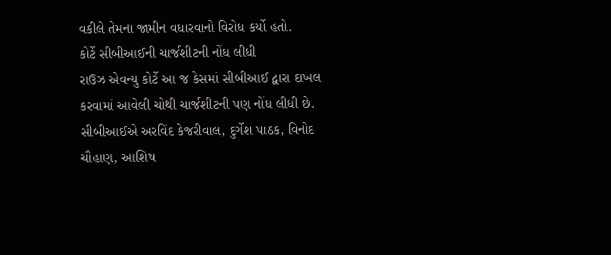વકીલે તેમના જામીન વધારવાનો વિરોધ કર્યો હતો.
કોર્ટે સીબીઆઈની ચાર્જશીટની નોંધ લીધી
રાઉઝ એવન્યુ કોર્ટે આ જ કેસમાં સીબીઆઈ દ્વારા દાખલ કરવામાં આવેલી ચોથી ચાર્જશીટની પણ નોંધ લીધી છે. સીબીઆઈએ અરવિંદ કેજરીવાલ, દુર્ગેશ પાઠક, વિનોદ ચૌહાણ, આશિષ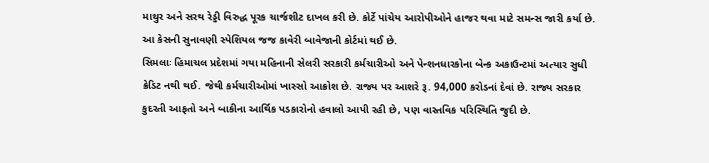માથુર અને સરથ રેડ્ડી વિરુદ્ધ પૂરક ચાર્જશીટ દાખલ કરી છે. કોર્ટે પાંચેય આરોપીઓને હાજર થવા માટે સમન્સ જારી કર્યા છે. આ કેસની સુનાવણી સ્પેશિયલ જજ કાવેરી બાવેજાની કોર્ટમાં થઈ છે.
સિમલાઃ હિમાચલ પ્રદેશમાં ગયા મહિનાની સેલરી સરકારી કર્મચારીઓ અને પેન્શનધારકોના બેન્ક અકાઉન્ટમાં અત્યાર સુધી ક્રેડિટ નથી થઈ. જેથી કર્મચારીઓમાં ખાસ્સો આક્રોશ છે. રાજ્ય પર આશરે રૂ. 94,000 કરોડનાં દેવાં છે. રાજ્ય સરકાર કુદરતી આફતો અને બાકીના આર્થિક પડકારોનો હવાલો આપી રહી છે, પણ વાસ્તવિક પરિસ્થિતિ જુદી છે.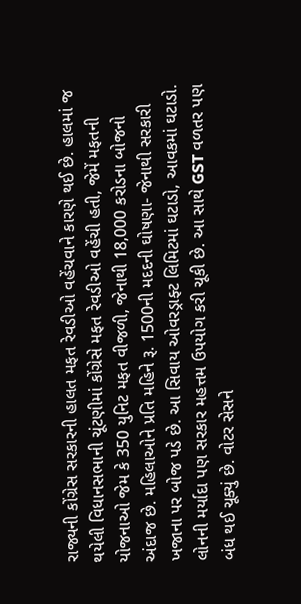રાજ્યની કોંગ્રેસ સરકારની હાલત મફત રેવડીઓ વહેંચવાને કારણે થઈ છે. હાલમાં જ થયેલી વિધાનસભાની ચૂંટણીમાં કોંગ્રેસે મફત રેવડીઓ વહેંચી હતી, જેમેં મફતની યોજનાઓ જેમ કે 350 યુનિટ મફત વીજળી, જેનાથી 18,000 કરોડના બોજનો અંદાજ છે. મહિલાઓને પ્રતિ મહિને રૂ. 1500ની મદદની ઘોષણા- જેનાથી સરકારી ખજાના પર બોજ પડે છે. આ સિવાય ઓવરડ્રાફ્ટ લિમિટમાં ઘટાડો, આવકમાં ઘટાડો. લોનની મર્યાદા પણ સરકાર મહત્તમ ઉપયોગ કરી ચૂકી છે. આ સાથે GST વળતર પણ બંધ થઈ ચૂક્યું છે. વોટર સેસને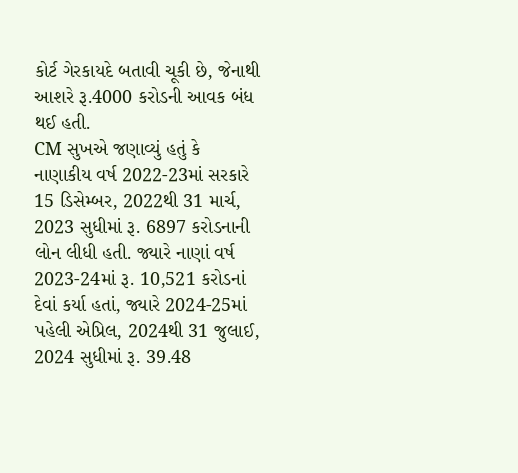કોર્ટ ગેરકાયદે બતાવી ચૂકી છે, જેનાથી આશરે રૂ.4000 કરોડની આવક બંધ થઈ હતી.
CM સુખએ જણાવ્યું હતું કે નાણાકીય વર્ષ 2022-23માં સરકારે 15 ડિસેમ્બર, 2022થી 31 માર્ચ, 2023 સુધીમાં રૂ. 6897 કરોડનાની લોન લીધી હતી. જ્યારે નાણાં વર્ષ 2023-24માં રૂ. 10,521 કરોડનાં દેવાં કર્યા હતાં, જ્યારે 2024-25માં પહેલી એપ્રિલ, 2024થી 31 જુલાઈ, 2024 સુધીમાં રૂ. 39.48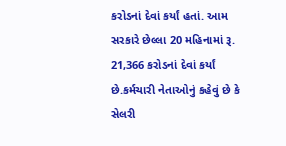કરોડનાં દેવાં કર્યાં હતાં. આમ સરકારે છેલ્લા 20 મહિનામાં રૂ. 21,366 કરોડનાં દેવાં કર્યાં છે.કર્મચારી નેતાઓનું કહેવું છે કે સેલરી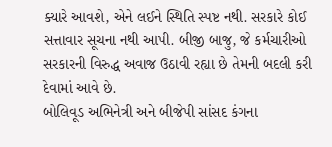ક્યારે આવશે, એને લઈને સ્થિતિ સ્પષ્ટ નથી. સરકારે કોઈ સત્તાવાર સૂચના નથી આપી. બીજી બાજુ, જે કર્મચારીઓ સરકારની વિરુદ્ધ અવાજ ઉઠાવી રહ્યા છે તેમની બદલી કરી દેવામાં આવે છે.
બોલિવૂડ અભિનેત્રી અને બીજેપી સાંસદ કંગના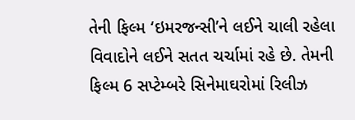તેની ફિલ્મ ‘ઇમરજન્સી’ને લઈને ચાલી રહેલા વિવાદોને લઈને સતત ચર્ચામાં રહે છે. તેમની ફિલ્મ 6 સપ્ટેમ્બરે સિનેમાઘરોમાં રિલીઝ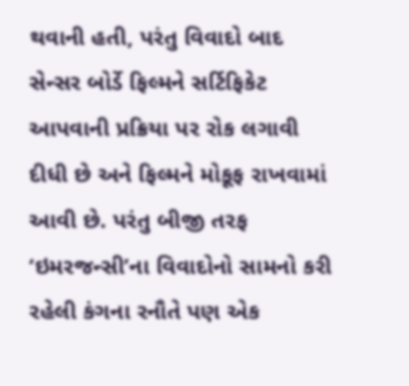થવાની હતી, પરંતુ વિવાદો બાદ સેન્સર બોર્ડે ફિલ્મને સર્ટિફિકેટ આપવાની પ્રક્રિયા પર રોક લગાવી દીધી છે અને ફિલ્મને મોકૂફ રાખવામાં આવી છે. પરંતુ બીજી તરફ ‘ઇમરજન્સી’ના વિવાદોનો સામનો કરી રહેલી કંગના રનૌતે પણ એક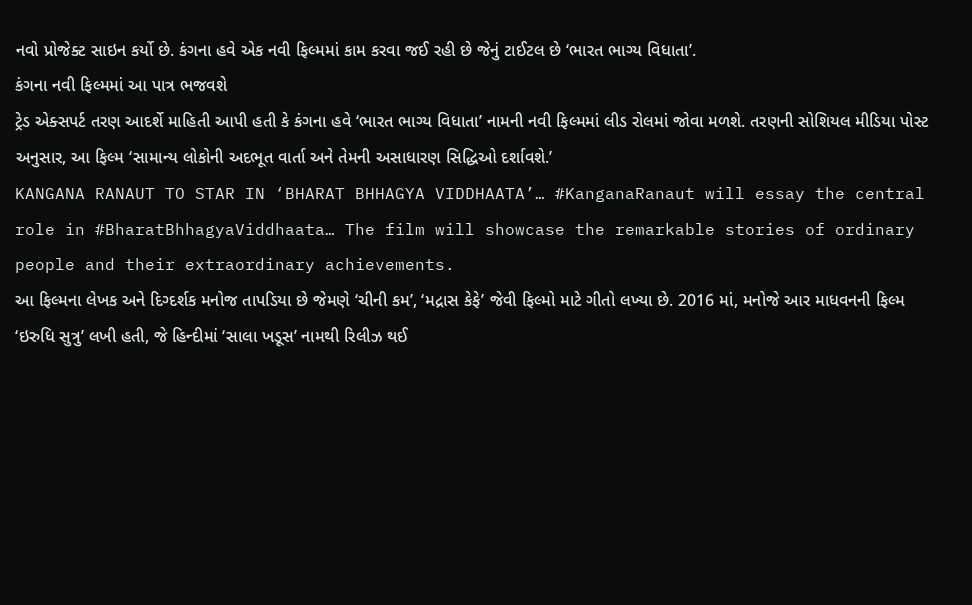નવો પ્રોજેક્ટ સાઇન કર્યો છે. કંગના હવે એક નવી ફિલ્મમાં કામ કરવા જઈ રહી છે જેનું ટાઈટલ છે ‘ભારત ભાગ્ય વિધાતા’.
કંગના નવી ફિલ્મમાં આ પાત્ર ભજવશે
ટ્રેડ એક્સપર્ટ તરણ આદર્શે માહિતી આપી હતી કે કંગના હવે ‘ભારત ભાગ્ય વિધાતા’ નામની નવી ફિલ્મમાં લીડ રોલમાં જોવા મળશે. તરણની સોશિયલ મીડિયા પોસ્ટ અનુસાર, આ ફિલ્મ ‘સામાન્ય લોકોની અદભૂત વાર્તા અને તેમની અસાધારણ સિદ્ધિઓ દર્શાવશે.’
KANGANA RANAUT TO STAR IN ‘BHARAT BHHAGYA VIDDHAATA’… #KanganaRanaut will essay the central role in #BharatBhhagyaViddhaata… The film will showcase the remarkable stories of ordinary people and their extraordinary achievements.
આ ફિલ્મના લેખક અને દિગ્દર્શક મનોજ તાપડિયા છે જેમણે ‘ચીની કમ’, ‘મદ્રાસ કેફે’ જેવી ફિલ્મો માટે ગીતો લખ્યા છે. 2016 માં, મનોજે આર માધવનની ફિલ્મ ‘ઇરુધિ સુત્રુ’ લખી હતી, જે હિન્દીમાં ‘સાલા ખડૂસ’ નામથી રિલીઝ થઈ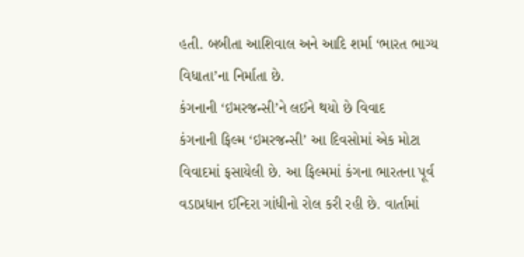હતી. બબીતા આશિવાલ અને આદિ શર્મા ‘ભારત ભાગ્ય વિધાતા’ના નિર્માતા છે.
કંગનાની ‘ઇમરજન્સી’ને લઈને થયો છે વિવાદ
કંગનાની ફિલ્મ ‘ઇમરજન્સી’ આ દિવસોમાં એક મોટા વિવાદમાં ફસાયેલી છે. આ ફિલ્મમાં કંગના ભારતના પૂર્વ વડાપ્રધાન ઈન્દિરા ગાંધીનો રોલ કરી રહી છે. વાર્તામાં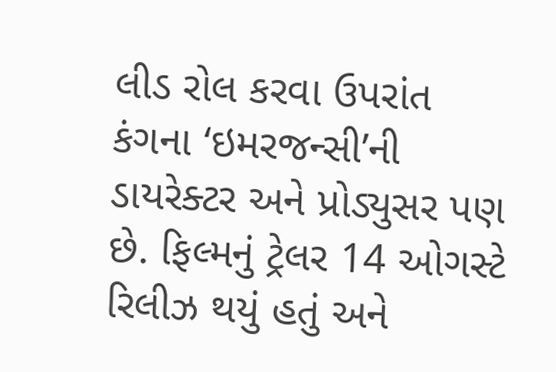લીડ રોલ કરવા ઉપરાંત કંગના ‘ઇમરજન્સી’ની ડાયરેક્ટર અને પ્રોડ્યુસર પણ છે. ફિલ્મનું ટ્રેલર 14 ઓગસ્ટે રિલીઝ થયું હતું અને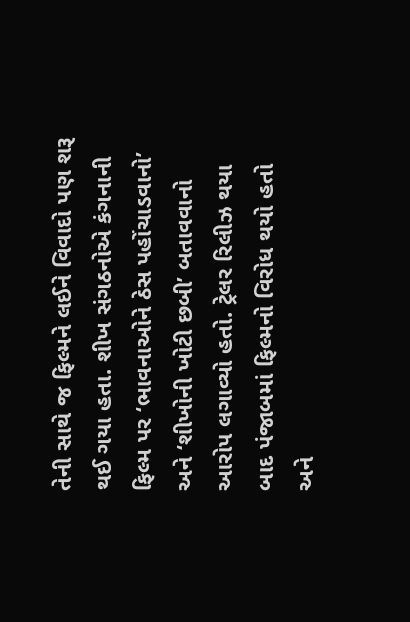તેની સાથે જ ફિલ્મને લઈને વિવાદો પણ શરૂ થઈ ગયા હતા. શીખ સંગઠનોએ કંગનાની ફિલ્મ પર ‘ભાવનાઓને ઠેસ પહોંચાડવાનો’ અને ‘શીખોની ખોટી છબી’ બતાવવાનો આરોપ લગાવ્યો હતો. ટ્રેલર રિલીઝ થયા બાદ પંજાબમાં ફિલ્મનો વિરોધ થયો હતો અને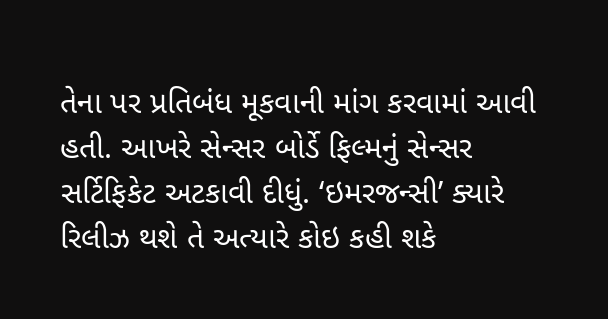તેના પર પ્રતિબંધ મૂકવાની માંગ કરવામાં આવી હતી. આખરે સેન્સર બોર્ડે ફિલ્મનું સેન્સર સર્ટિફિકેટ અટકાવી દીધું. ‘ઇમરજન્સી’ ક્યારે રિલીઝ થશે તે અત્યારે કોઇ કહી શકે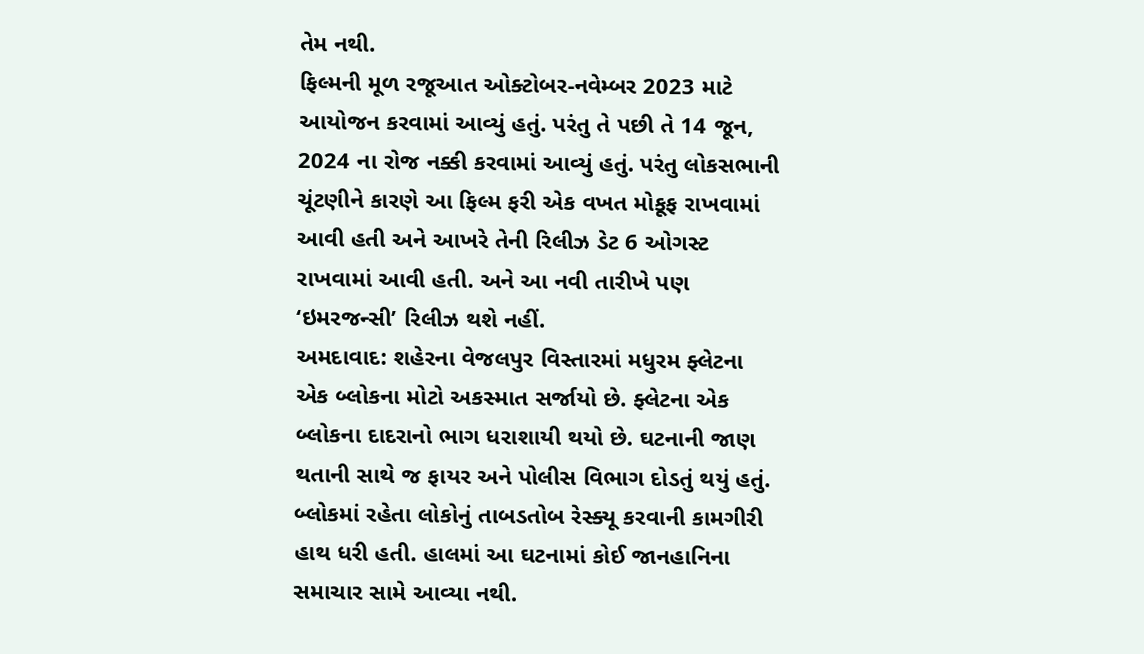તેમ નથી.
ફિલ્મની મૂળ રજૂઆત ઓક્ટોબર-નવેમ્બર 2023 માટે આયોજન કરવામાં આવ્યું હતું. પરંતુ તે પછી તે 14 જૂન, 2024 ના રોજ નક્કી કરવામાં આવ્યું હતું. પરંતુ લોકસભાની ચૂંટણીને કારણે આ ફિલ્મ ફરી એક વખત મોકૂફ રાખવામાં આવી હતી અને આખરે તેની રિલીઝ ડેટ 6 ઓગસ્ટ રાખવામાં આવી હતી. અને આ નવી તારીખે પણ ‘ઇમરજન્સી’ રિલીઝ થશે નહીં.
અમદાવાદ: શહેરના વેજલપુર વિસ્તારમાં મધુરમ ફ્લેટના એક બ્લોકના મોટો અકસ્માત સર્જાયો છે. ફ્લેટના એક બ્લોકના દાદરાનો ભાગ ધરાશાયી થયો છે. ઘટનાની જાણ થતાની સાથે જ ફાયર અને પોલીસ વિભાગ દોડતું થયું હતું. બ્લોકમાં રહેતા લોકોનું તાબડતોબ રેસ્ક્યૂ કરવાની કામગીરી હાથ ધરી હતી. હાલમાં આ ઘટનામાં કોઈ જાનહાનિના સમાચાર સામે આવ્યા નથી.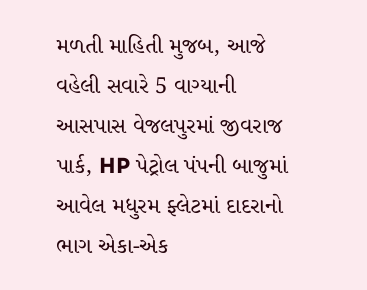મળતી માહિતી મુજબ, આજે વહેલી સવારે 5 વાગ્યાની આસપાસ વેજલપુરમાં જીવરાજ પાર્ક, HP પેટ્રોલ પંપની બાજુમાં આવેલ મધુરમ ફ્લેટમાં દાદરાનો ભાગ એકા-એક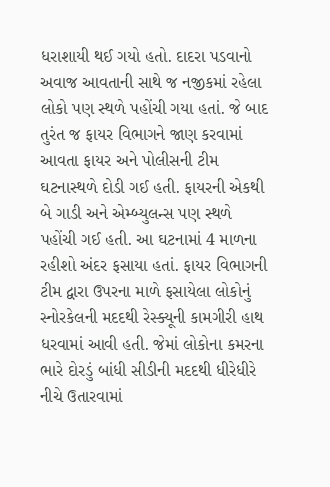ધરાશાયી થઈ ગયો હતો. દાદરા પડવાનો અવાજ આવતાની સાથે જ નજીકમાં રહેલા લોકો પણ સ્થળે પહોંચી ગયા હતાં. જે બાદ તુરંત જ ફાયર વિભાગને જાણ કરવામાં આવતા ફાયર અને પોલીસની ટીમ ઘટનાસ્થળે દોડી ગઈ હતી. ફાયરની એકથી બે ગાડી અને એમ્બ્યુલન્સ પણ સ્થળે પહોંચી ગઈ હતી. આ ઘટનામાં 4 માળના રહીશો અંદર ફસાયા હતાં. ફાયર વિભાગની ટીમ દ્વારા ઉપરના માળે ફસાયેલા લોકોનું સ્નોરકેલની મદદથી રેસ્ક્યૂની કામગીરી હાથ ધરવામાં આવી હતી. જેમાં લોકોના કમરના ભારે દોરડું બાંધી સીડીની મદદથી ધીરેધીરે નીચે ઉતારવામાં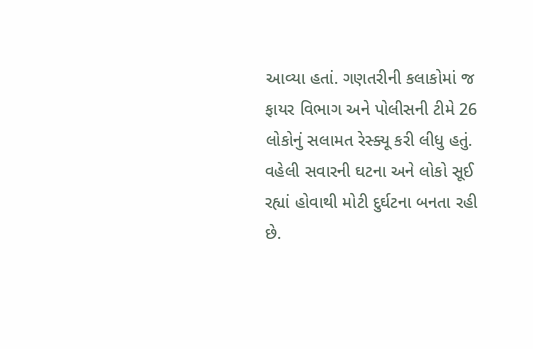આવ્યા હતાં. ગણતરીની કલાકોમાં જ ફાયર વિભાગ અને પોલીસની ટીમે 26 લોકોનું સલામત રેસ્ક્યૂ કરી લીધુ હતું. વહેલી સવારની ઘટના અને લોકો સૂઈ રહ્યાં હોવાથી મોટી દુર્ઘટના બનતા રહી છે.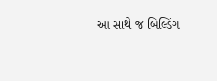આ સાથે જ બિલ્ડિંગ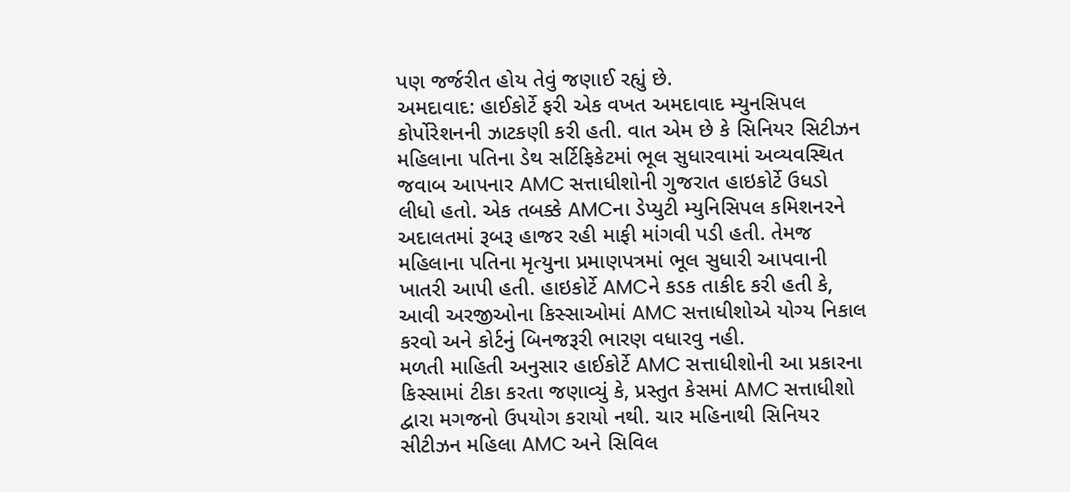પણ જર્જરીત હોય તેવું જણાઈ રહ્યું છે.
અમદાવાદ: હાઈકોર્ટે ફરી એક વખત અમદાવાદ મ્યુનસિપલ કોર્પોરેશનની ઝાટકણી કરી હતી. વાત એમ છે કે સિનિયર સિટીઝન મહિલાના પતિના ડેથ સર્ટિફિકેટમાં ભૂલ સુધારવામાં અવ્યવસ્થિત જવાબ આપનાર AMC સત્તાધીશોની ગુજરાત હાઇકોર્ટે ઉધડો લીધો હતો. એક તબક્કે AMCના ડેપ્યુટી મ્યુનિસિપલ કમિશનરને અદાલતમાં રૂબરૂ હાજર રહી માફી માંગવી પડી હતી. તેમજ મહિલાના પતિના મૃત્યુના પ્રમાણપત્રમાં ભૂલ સુધારી આપવાની ખાતરી આપી હતી. હાઇકોર્ટે AMCને કડક તાકીદ કરી હતી કે, આવી અરજીઓના કિસ્સાઓમાં AMC સત્તાધીશોએ યોગ્ય નિકાલ કરવો અને કોર્ટનું બિનજરૂરી ભારણ વધારવુ નહી.
મળતી માહિતી અનુસાર હાઈકોર્ટે AMC સત્તાધીશોની આ પ્રકારના કિસ્સામાં ટીકા કરતા જણાવ્યું કે, પ્રસ્તુત કેસમાં AMC સત્તાધીશો દ્વારા મગજનો ઉપયોગ કરાયો નથી. ચાર મહિનાથી સિનિયર સીટીઝન મહિલા AMC અને સિવિલ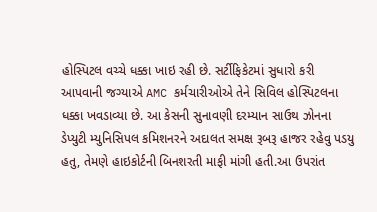હોસ્પિટલ વચ્ચે ધક્કા ખાઇ રહી છે. સર્ટીફિકેટમાં સુધારો કરી આપવાની જગ્યાએ AMC કર્મચારીઓએ તેને સિવિલ હોસ્પિટલના ધક્કા ખવડાવ્યા છે. આ કેસની સુનાવણી દરમ્યાન સાઉથ ઝોનના ડેપ્યુટી મ્યુનિસિપલ કમિશનરને અદાલત સમક્ષ રૂબરૂ હાજર રહેવુ પડયુ હતુ, તેમણે હાઇકોર્ટની બિનશરતી માફી માંગી હતી.આ ઉપરાંત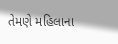તેમણે મહિલાના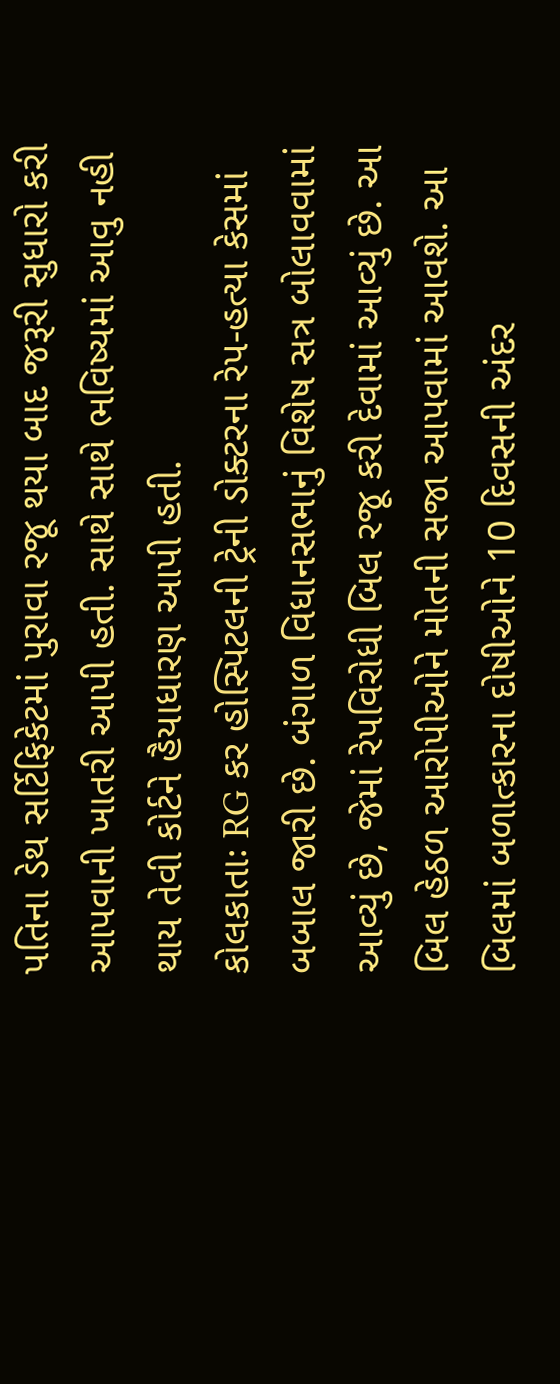પતિના ડેથ સર્ટિફિકેટમાં પુરાવા રજૂ થયા બાદ જરૂરી સુધારો કરી આપવાની ખાતરી આપી હતી. સાથે સાથે ભવિષ્યમાં આવુ નહી થાય તેવી કોર્ટને હૈયાધારણ આપી હતી.
કોલકાતાઃ RG કર હોસ્પિટલની ટ્રેની ડોક્ટરના રેપ-હત્યા કેસમાં બબાલ જારી છે. બંગાળ વિધાનસભાનું વિશેષ સત્ર બોલાવવામાં આવ્યું છે, જેમાં રેપવિરોધી બિલ રજૂ કરી દેવામાં આવ્યું છે. આ બિલ હેઠળ આરોપીઓને મોતની સજા આપવામાં આવશે. આ બિલમાં બળાત્કારના દોષીઓને 10 દિવસની અંદર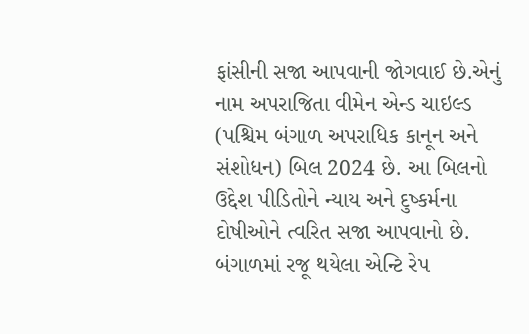ફાંસીની સજા આપવાની જોગવાઈ છે.એનું નામ અપરાજિતા વીમેન એન્ડ ચાઇલ્ડ (પશ્ચિમ બંગાળ અપરાધિક કાનૂન અને સંશોધન) બિલ 2024 છે. આ બિલનો ઉદ્દેશ પીડિતોને ન્યાય અને દુષ્કર્મના દોષીઓને ત્વરિત સજા આપવાનો છે.
બંગાળમાં રજૂ થયેલા એન્ટિ રેપ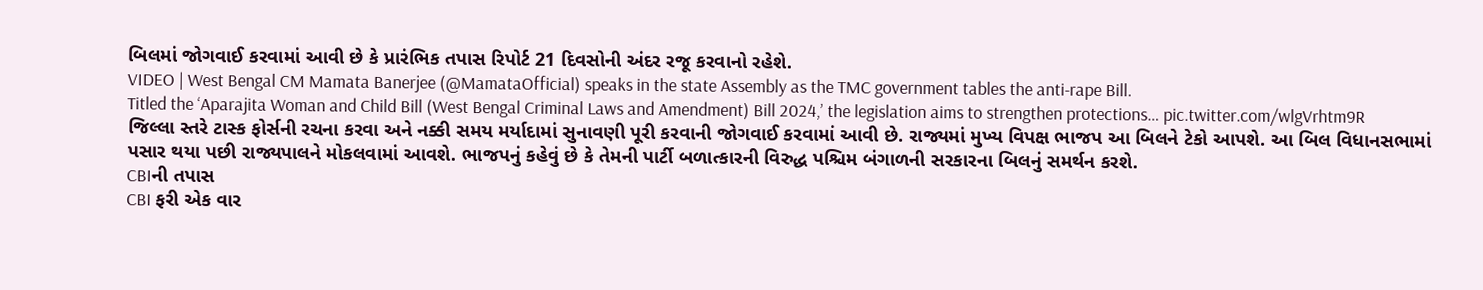બિલમાં જોગવાઈ કરવામાં આવી છે કે પ્રારંભિક તપાસ રિપોર્ટ 21 દિવસોની અંદર રજૂ કરવાનો રહેશે.
VIDEO | West Bengal CM Mamata Banerjee (@MamataOfficial) speaks in the state Assembly as the TMC government tables the anti-rape Bill.
Titled the ‘Aparajita Woman and Child Bill (West Bengal Criminal Laws and Amendment) Bill 2024,’ the legislation aims to strengthen protections… pic.twitter.com/wlgVrhtm9R
જિલ્લા સ્તરે ટાસ્ક ફોર્સની રચના કરવા અને નક્કી સમય મર્યાદામાં સુનાવણી પૂરી કરવાની જોગવાઈ કરવામાં આવી છે. રાજ્યમાં મુખ્ય વિપક્ષ ભાજપ આ બિલને ટેકો આપશે. આ બિલ વિધાનસભામાં પસાર થયા પછી રાજ્યપાલને મોકલવામાં આવશે. ભાજપનું કહેવું છે કે તેમની પાર્ટી બળાત્કારની વિરુદ્ધ પશ્ચિમ બંગાળની સરકારના બિલનું સમર્થન કરશે.
CBIની તપાસ
CBI ફરી એક વાર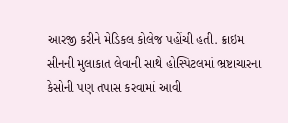આરજી કરીને મેડિકલ કોલેજ પહોંચી હતી. ક્રાઇમ સીનની મુલાકાત લેવાની સાથે હોસ્પિટલમાં ભ્રષ્ટાચારના કેસોની પણ તપાસ કરવામાં આવી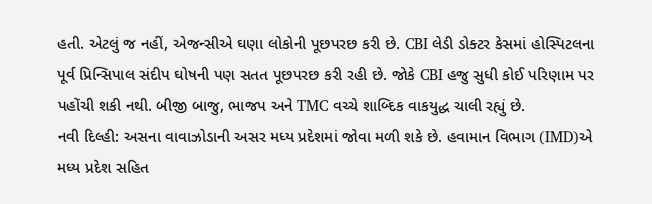હતી. એટલું જ નહીં, એજન્સીએ ઘણા લોકોની પૂછપરછ કરી છે. CBI લેડી ડોક્ટર કેસમાં હોસ્પિટલના પૂર્વ પ્રિન્સિપાલ સંદીપ ઘોષની પણ સતત પૂછપરછ કરી રહી છે. જોકે CBI હજુ સુધી કોઈ પરિણામ પર પહોંચી શકી નથી. બીજી બાજુ, ભાજપ અને TMC વચ્ચે શાબ્દિક વાકયુદ્ધ ચાલી રહ્યું છે.
નવી દિલ્હી: અસના વાવાઝોડાની અસર મધ્ય પ્રદેશમાં જોવા મળી શકે છે. હવામાન વિભાગ (IMD)એ મધ્ય પ્રદેશ સહિત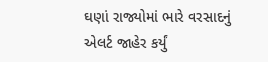ઘણાં રાજ્યોમાં ભારે વરસાદનું એલર્ટ જાહેર કર્યું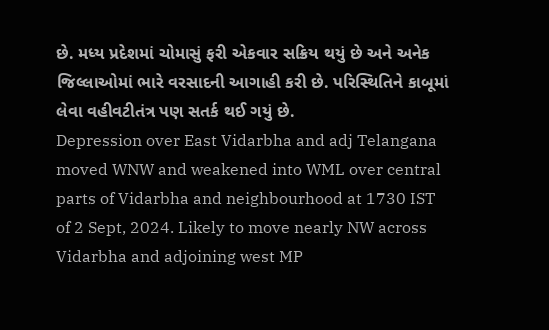છે. મધ્ય પ્રદેશમાં ચોમાસું ફરી એકવાર સક્રિય થયું છે અને અનેક જિલ્લાઓમાં ભારે વરસાદની આગાહી કરી છે. પરિસ્થિતિને કાબૂમાં લેવા વહીવટીતંત્ર પણ સતર્ક થઈ ગયું છે.
Depression over East Vidarbha and adj Telangana moved WNW and weakened into WML over central parts of Vidarbha and neighbourhood at 1730 IST of 2 Sept, 2024. Likely to move nearly NW across Vidarbha and adjoining west MP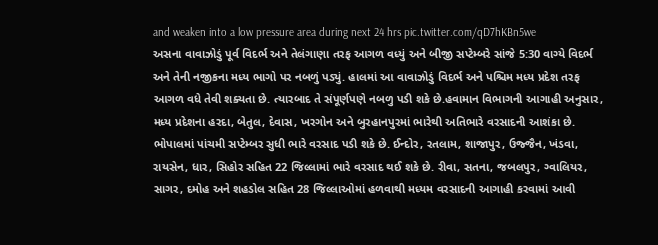and weaken into a low pressure area during next 24 hrs pic.twitter.com/qD7hKBn5we
અસના વાવાઝોડું પૂર્વ વિદર્ભ અને તેલંગાણા તરફ આગળ વધ્યું અને બીજી સપ્ટેમ્બરે સાંજે 5:30 વાગ્યે વિદર્ભ અને તેની નજીકના મધ્ય ભાગો પર નબળું પડ્યું. હાલમાં આ વાવાઝોડું વિદર્ભ અને પશ્ચિમ મધ્ય પ્રદેશ તરફ આગળ વધે તેવી શક્યતા છે. ત્યારબાદ તે સંપૂર્ણપણે નબળુ પડી શકે છે.હવામાન વિભાગની આગાહી અનુસાર, મધ્ય પ્રદેશના હરદા, બેતુલ, દેવાસ, ખરગોન અને બુરહાનપુરમાં ભારેથી અતિભારે વરસાદની આશંકા છે. ભોપાલમાં પાંચમી સપ્ટેમ્બર સુધી ભારે વરસાદ પડી શકે છે. ઈન્દોર, રતલામ, શાજાપુર, ઉજ્જૈન, ખંડવા, રાયસેન, ધાર, સિહોર સહિત 22 જિલ્લામાં ભારે વરસાદ થઈ શકે છે. રીવા, સતના, જબલપુર, ગ્વાલિયર, સાગર, દમોહ અને શહડોલ સહિત 28 જિલ્લાઓમાં હળવાથી મધ્યમ વરસાદની આગાહી કરવામાં આવી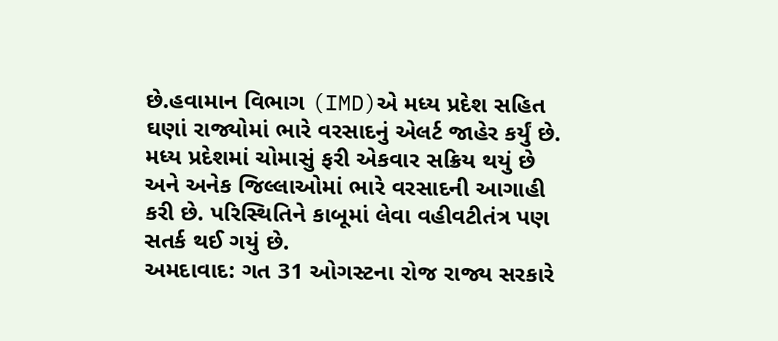છે.હવામાન વિભાગ (IMD)એ મધ્ય પ્રદેશ સહિત ઘણાં રાજ્યોમાં ભારે વરસાદનું એલર્ટ જાહેર કર્યું છે. મધ્ય પ્રદેશમાં ચોમાસું ફરી એકવાર સક્રિય થયું છે અને અનેક જિલ્લાઓમાં ભારે વરસાદની આગાહી કરી છે. પરિસ્થિતિને કાબૂમાં લેવા વહીવટીતંત્ર પણ સતર્ક થઈ ગયું છે.
અમદાવાદ: ગત 31 ઓગસ્ટના રોજ રાજ્ય સરકારે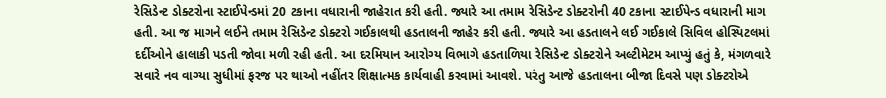રેસિડેન્ટ ડોક્ટરોના સ્ટાઈપેન્ડમાં 20 ટકાના વધારાની જાહેરાત કરી હતી. જ્યારે આ તમામ રેસિડેન્ટ ડોક્ટરોની 40 ટકાના સ્ટાઈપેન્ડ વધારાની માગ હતી. આ જ માગને લઈને તમામ રેસિડેન્ટ ડોક્ટરો ગઈકાલથી હડતાલની જાહેર કરી હતી. જ્યારે આ હડતાલને લઈ ગઈકાલે સિવિલ હોસ્પિટલમાં દર્દીઓને હાલાકી પડતી જોવા મળી રહી હતી. આ દરમિયાન આરોગ્ય વિભાગે હડતાળિયા રેસિડેન્ટ ડોક્ટરોને અલ્ટીમેટમ આપ્યું હતું કે, મંગળવારે સવારે નવ વાગ્યા સુધીમાં ફરજ પર થાઓ નહીંતર શિક્ષાત્મક કાર્યવાહી કરવામાં આવશે. પરંતુ આજે હડતાલના બીજા દિવસે પણ ડોક્ટરોએ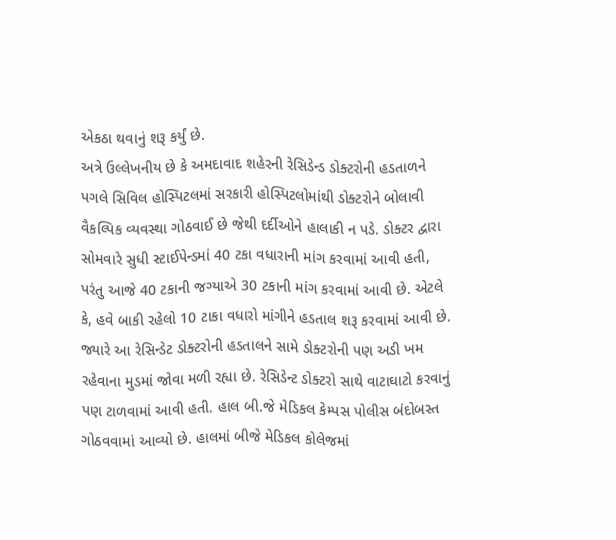એકઠા થવાનું શરૂ કર્યું છે.
અત્રે ઉલ્લેખનીય છે કે અમદાવાદ શહેરની રેસિડેન્ડ ડોક્ટરોની હડતાળને પગલે સિવિલ હોસ્પિટલમાં સરકારી હોસ્પિટલોમાંથી ડોક્ટરોને બોલાવી વૈકલ્પિક વ્યવસ્થા ગોઠવાઈ છે જેથી દર્દીઓને હાલાકી ન પડે. ડોક્ટર દ્વારા સોમવારે સુધી સ્ટાઈપેન્ડમાં 40 ટકા વધારાની માંગ કરવામાં આવી હતી, પરંતુ આજે 40 ટકાની જગ્યાએ 30 ટકાની માંગ કરવામાં આવી છે. એટલે કે, હવે બાકી રહેલો 10 ટાકા વધારો માંગીને હડતાલ શરૂ કરવામાં આવી છે. જ્યારે આ રેસિન્ડેટ ડોક્ટરોની હડતાલને સામે ડોક્ટરોની પણ અડી ખમ રહેવાના મુડમાં જોવા મળી રહ્યા છે. રેસિડેન્ટ ડોક્ટરો સાથે વાટાઘાટો કરવાનું પણ ટાળવામાં આવી હતી. હાલ બી.જે મેડિકલ કેમ્પસ પોલીસ બંદોબસ્ત ગોઠવવામાં આવ્યો છે. હાલમાં બીજે મેડિકલ કોલેજમાં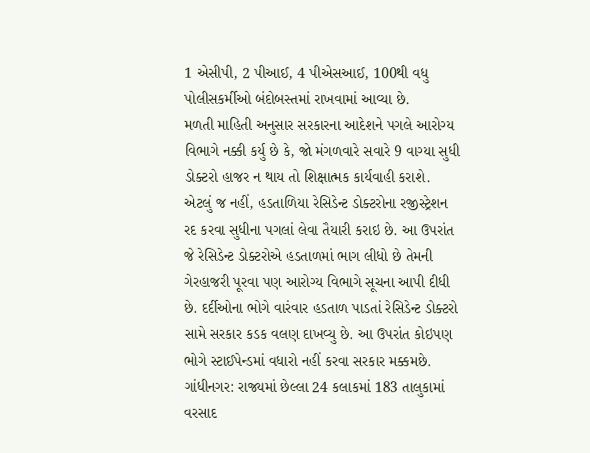1 એસીપી, 2 પીઆઈ, 4 પીએસઆઈ, 100થી વધુ પોલીસકર્મીઓ બંદોબસ્તમાં રાખવામાં આવ્યા છે.
મળતી માહિતી અનુસાર સરકારના આદેશને પગલે આરોગ્ય વિભાગે નક્કી કર્યુ છે કે, જો મંગળવારે સવારે 9 વાગ્યા સુધી ડોક્ટરો હાજર ન થાય તો શિક્ષાત્મક કાર્યવાહી કરાશે. એટલું જ નહીં, હડતાળિયા રેસિડેન્ટ ડોક્ટરોના રજીસ્ટ્રેશન રદ કરવા સુધીના પગલાં લેવા તૈયારી કરાઇ છે. આ ઉપરાંત જે રેસિડેન્ટ ડોક્ટરોએ હડતાળમાં ભાગ લીધો છે તેમની ગેરહાજરી પૂરવા પણ આરોગ્ય વિભાગે સૂચના આપી દીધી છે. દર્દીઓના ભોગે વારંવાર હડતાળ પાડતાં રેસિડેન્ટ ડોક્ટરો સામે સરકાર કડક વલણ દાખવ્યુ છે. આ ઉપરાંત કોઇપણ ભોગે સ્ટાઈપેન્ડમાં વધારો નહીં કરવા સરકાર મક્કમછે.
ગાંધીનગર: રાજ્યમાં છેલ્લા 24 કલાકમાં 183 તાલુકામાં વરસાદ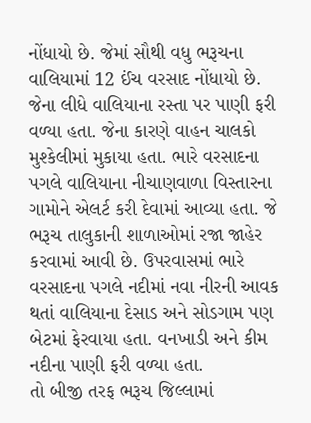નોંધાયો છે. જેમાં સૌથી વધુ ભરૂચના વાલિયામાં 12 ઈંચ વરસાદ નોંધાયો છે. જેના લીધે વાલિયાના રસ્તા પર પાણી ફરી વળ્યા હતા. જેના કારણે વાહન ચાલકો મુશ્કેલીમાં મુકાયા હતા. ભારે વરસાદના પગલે વાલિયાના નીચાણવાળા વિસ્તારના ગામોને એલર્ટ કરી દેવામાં આવ્યા હતા. જે ભરૂચ તાલુકાની શાળાઓમાં રજા જાહેર કરવામાં આવી છે. ઉપરવાસમાં ભારે વરસાદના પગલે નદીમાં નવા નીરની આવક થતાં વાલિયાના દેસાડ અને સોડગામ પણ બેટમાં ફેરવાયા હતા. વનખાડી અને કીમ નદીના પાણી ફરી વળ્યા હતા.
તો બીજી તરફ ભરૂચ જિલ્લામાં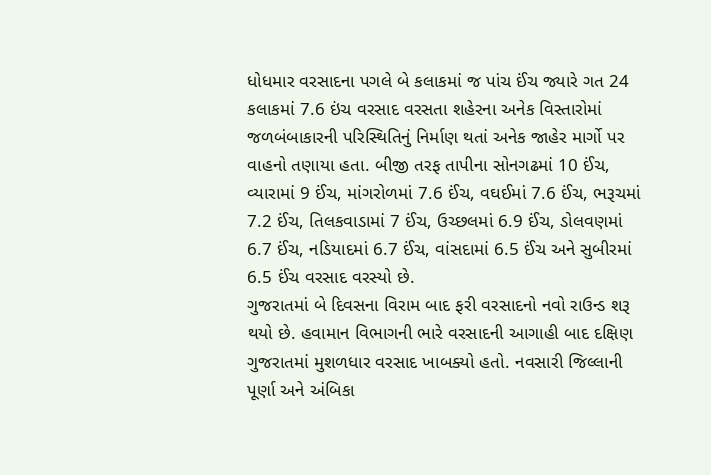ધોધમાર વરસાદના પગલે બે કલાકમાં જ પાંચ ઈંચ જ્યારે ગત 24 કલાકમાં 7.6 ઇંચ વરસાદ વરસતા શહેરના અનેક વિસ્તારોમાં જળબંબાકારની પરિસ્થિતિનું નિર્માણ થતાં અનેક જાહેર માર્ગો પર વાહનો તણાયા હતા. બીજી તરફ તાપીના સોનગઢમાં 10 ઈંચ, વ્યારામાં 9 ઈંચ, માંગરોળમાં 7.6 ઈંચ, વઘઈમાં 7.6 ઈંચ, ભરૂચમાં 7.2 ઈંચ, તિલકવાડામાં 7 ઈંચ, ઉચ્છલમાં 6.9 ઈંચ, ડોલવણમાં 6.7 ઈંચ, નડિયાદમાં 6.7 ઈંચ, વાંસદામાં 6.5 ઈંચ અને સુબીરમાં 6.5 ઈંચ વરસાદ વરસ્યો છે.
ગુજરાતમાં બે દિવસના વિરામ બાદ ફરી વરસાદનો નવો રાઉન્ડ શરૂ થયો છે. હવામાન વિભાગની ભારે વરસાદની આગાહી બાદ દક્ષિણ ગુજરાતમાં મુશળધાર વરસાદ ખાબક્યો હતો. નવસારી જિલ્લાની પૂર્ણા અને અંબિકા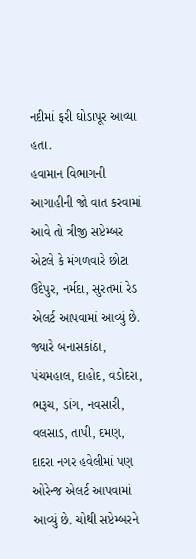નદીમાં ફરી ઘોડાપૂર આવ્યા હતા.
હવામાન વિભાગની આગાહીની જો વાત કરવામાં આવે તો ત્રીજી સપ્ટેમ્બર એટલે કે મંગળવારે છોટા ઉદેપુર, નર્મદા, સુરતમાં રેડ એલર્ટ આપવામાં આવ્યું છે. જ્યારે બનાસકાંઠા, પંચમહાલ, દાહોદ, વડોદરા, ભરૂચ, ડાંગ, નવસારી, વલસાડ, તાપી, દમણ, દાદરા નગર હવેલીમાં પણ ઓરેન્જ એલર્ટ આપવામાં આવ્યું છે. ચોથી સપ્ટેમ્બરને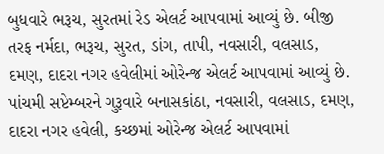બુધવારે ભરૂચ, સુરતમાં રેડ એલર્ટ આપવામાં આવ્યું છે. બીજી તરફ નર્મદા, ભરૂચ, સુરત, ડાંગ, તાપી, નવસારી, વલસાડ, દમણ, દાદરા નગર હવેલીમાં ઓરેન્જ એલર્ટ આપવામાં આવ્યું છે. પાંચમી સપ્ટેમ્બરને ગુરૂવારે બનાસકાંઠા, નવસારી, વલસાડ, દમણ, દાદરા નગર હવેલી, કચ્છમાં ઓરેન્જ એલર્ટ આપવામાં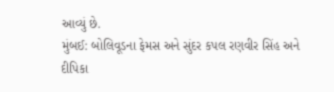આવ્યું છે.
મુંબઈ: બોલિવૂડના ફેમસ અને સુંદર કપલ રણવીર સિંહ અને દીપિકા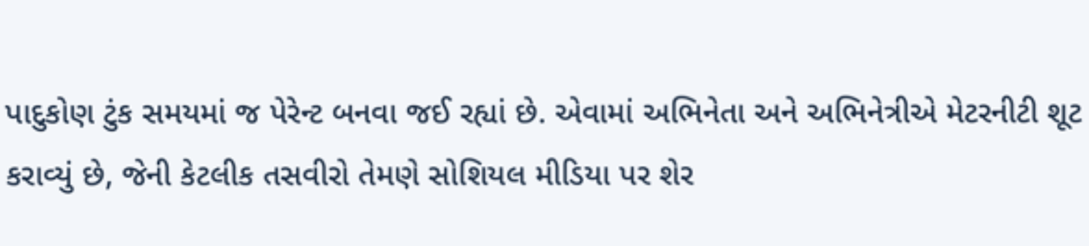પાદુકોણ ટુંક સમયમાં જ પેરેન્ટ બનવા જઈ રહ્યાં છે. એવામાં અભિનેતા અને અભિનેત્રીએ મેટરનીટી શૂટ કરાવ્યું છે, જેની કેટલીક તસવીરો તેમણે સોશિયલ મીડિયા પર શેર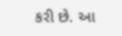કરી છે. આ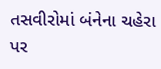તસવીરોમાં બંનેના ચહેરા પર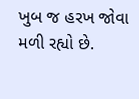ખુબ જ હરખ જોવા મળી રહ્યો છે.